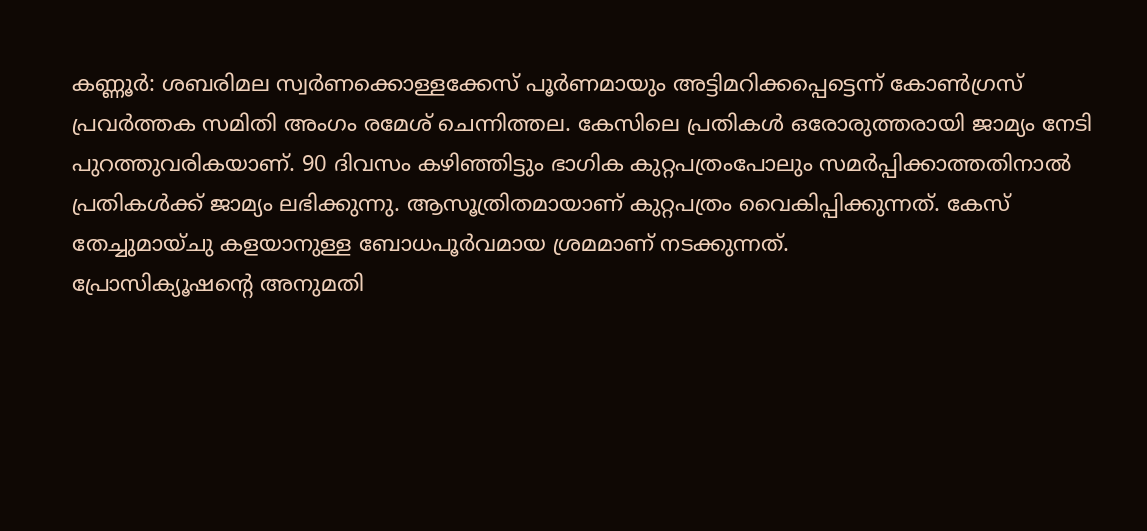കണ്ണൂർ: ശബരിമല സ്വർണക്കൊള്ളക്കേസ് പൂർണമായും അട്ടിമറിക്കപ്പെട്ടെന്ന് കോൺഗ്രസ് പ്രവർത്തക സമിതി അംഗം രമേശ് ചെന്നിത്തല. കേസിലെ പ്രതികൾ ഒരോരുത്തരായി ജാമ്യം നേടി പുറത്തുവരികയാണ്. 90 ദിവസം കഴിഞ്ഞിട്ടും ഭാഗിക കുറ്റപത്രംപോലും സമർപ്പിക്കാത്തതിനാൽ പ്രതികൾക്ക് ജാമ്യം ലഭിക്കുന്നു. ആസൂത്രിതമായാണ് കുറ്റപത്രം വൈകിപ്പിക്കുന്നത്. കേസ് തേച്ചുമായ്ചു കളയാനുള്ള ബോധപൂർവമായ ശ്രമമാണ് നടക്കുന്നത്.
പ്രോസിക്യൂഷന്റെ അനുമതി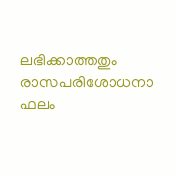ലഭിക്കാത്തതും രാസപരിശോധനാ ഫലം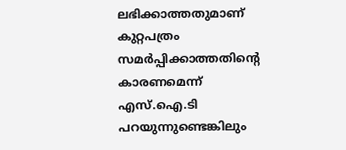ലഭിക്കാത്തതുമാണ് കുറ്റപത്രം സമർപ്പിക്കാത്തതിന്റെ കാരണമെന്ന് എസ്.ഐ.ടി പറയുന്നുണ്ടെങ്കിലും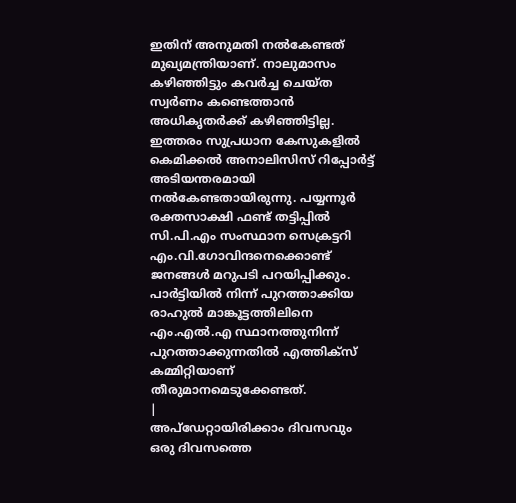ഇതിന് അനുമതി നൽകേണ്ടത് മുഖ്യമന്ത്രിയാണ്. നാലുമാസം കഴിഞ്ഞിട്ടും കവർച്ച ചെയ്ത സ്വർണം കണ്ടെത്താൻ അധികൃതർക്ക് കഴിഞ്ഞിട്ടില്ല.
ഇത്തരം സുപ്രധാന കേസുകളിൽ കെമിക്കൽ അനാലിസിസ് റിപ്പോർട്ട് അടിയന്തരമായി നൽകേണ്ടതായിരുന്നു. പയ്യന്നൂർ രക്തസാക്ഷി ഫണ്ട് തട്ടിപ്പിൽ സി.പി.എം സംസ്ഥാന സെക്രട്ടറി എം.വി.ഗോവിന്ദനെക്കൊണ്ട് ജനങ്ങൾ മറുപടി പറയിപ്പിക്കും. പാർട്ടിയിൽ നിന്ന് പുറത്താക്കിയ രാഹുൽ മാങ്കൂട്ടത്തിലിനെ എം.എൽ.എ സ്ഥാനത്തുനിന്ന് പുറത്താക്കുന്നതിൽ എത്തിക്സ് കമ്മിറ്റിയാണ് തീരുമാനമെടുക്കേണ്ടത്.
|
അപ്ഡേറ്റായിരിക്കാം ദിവസവും
ഒരു ദിവസത്തെ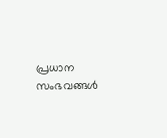പ്രധാന സംഭവങ്ങൾ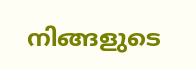നിങ്ങളുടെ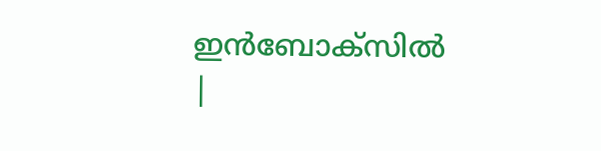ഇൻബോക്സിൽ |